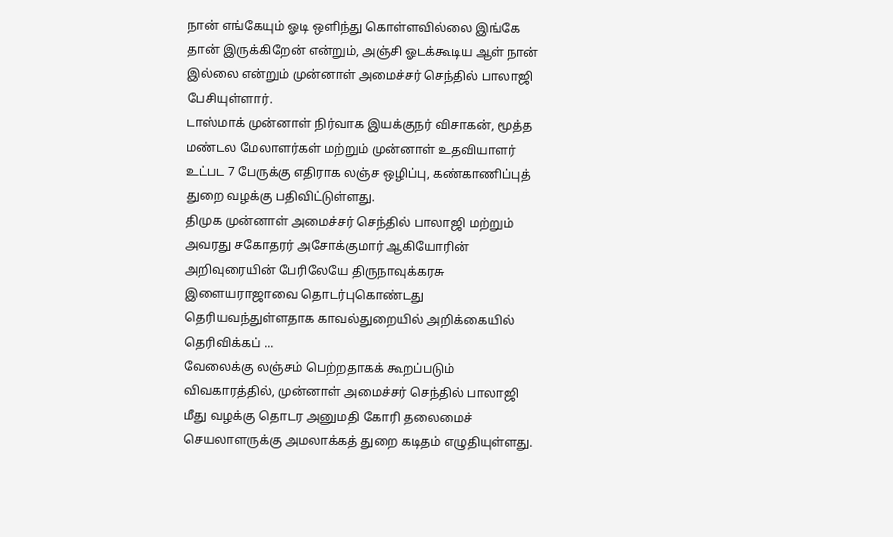நான் எங்கேயும் ஓடி ஒளிந்து கொள்ளவில்லை இங்கே தான் இருக்கிறேன் என்றும், அஞ்சி ஓடக்கூடிய ஆள் நான் இல்லை என்றும் முன்னாள் அமைச்சர் செந்தில் பாலாஜி பேசியுள்ளார்.
டாஸ்மாக் முன்னாள் நிர்வாக இயக்குநர் விசாகன், மூத்த மண்டல மேலாளர்கள் மற்றும் முன்னாள் உதவியாளர் உட்பட 7 பேருக்கு எதிராக லஞ்ச ஒழிப்பு, கண்காணிப்புத் துறை வழக்கு பதிவிட்டுள்ளது.
திமுக முன்னாள் அமைச்சர் செந்தில் பாலாஜி மற்றும் அவரது சகோதரர் அசோக்குமார் ஆகியோரின் அறிவுரையின் பேரிலேயே திருநாவுக்கரசு இளையராஜாவை தொடர்புகொண்டது தெரியவந்துள்ளதாக காவல்துறையில் அறிக்கையில் தெரிவிக்கப் ...
வேலைக்கு லஞ்சம் பெற்றதாகக் கூறப்படும் விவகாரத்தில், முன்னாள் அமைச்சர் செந்தில் பாலாஜி மீது வழக்கு தொடர அனுமதி கோரி தலைமைச் செயலாளருக்கு அமலாக்கத் துறை கடிதம் எழுதியுள்ளது.